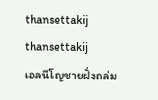thansettakij
thansettakij
เอลนีโญชายฝั่งถล่ม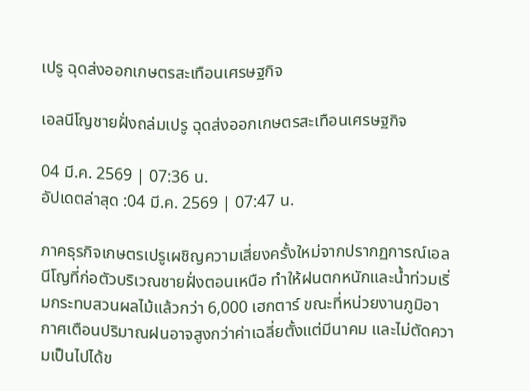เปรู ฉุดส่งออกเกษตรสะเทือนเศรษฐกิจ

เอลนีโญชายฝั่งถล่มเปรู ฉุดส่งออกเกษตรสะเทือนเศรษฐกิจ

04 มี.ค. 2569 | 07:36 น.
อัปเดตล่าสุด :04 มี.ค. 2569 | 07:47 น.

ภาคธุรกิจเกษตรเปรูเผชิญความเสี่ยงครั้งใหม่จากปรากฏการณ์เอลนีโญที่ก่อตัวบริเวณชายฝั่งตอนเหนือ ทำให้ฝนตกหนักและน้ำท่วมเริ่มกระทบสวนผลไม้แล้วกว่า 6,000 เฮกตาร์ ขณะที่หน่วยงานภูมิอากาศเตือนปริมาณฝนอาจสูงกว่าค่าเฉลี่ยตั้งแต่มีนาคม และไม่ตัดความเป็นไปได้ข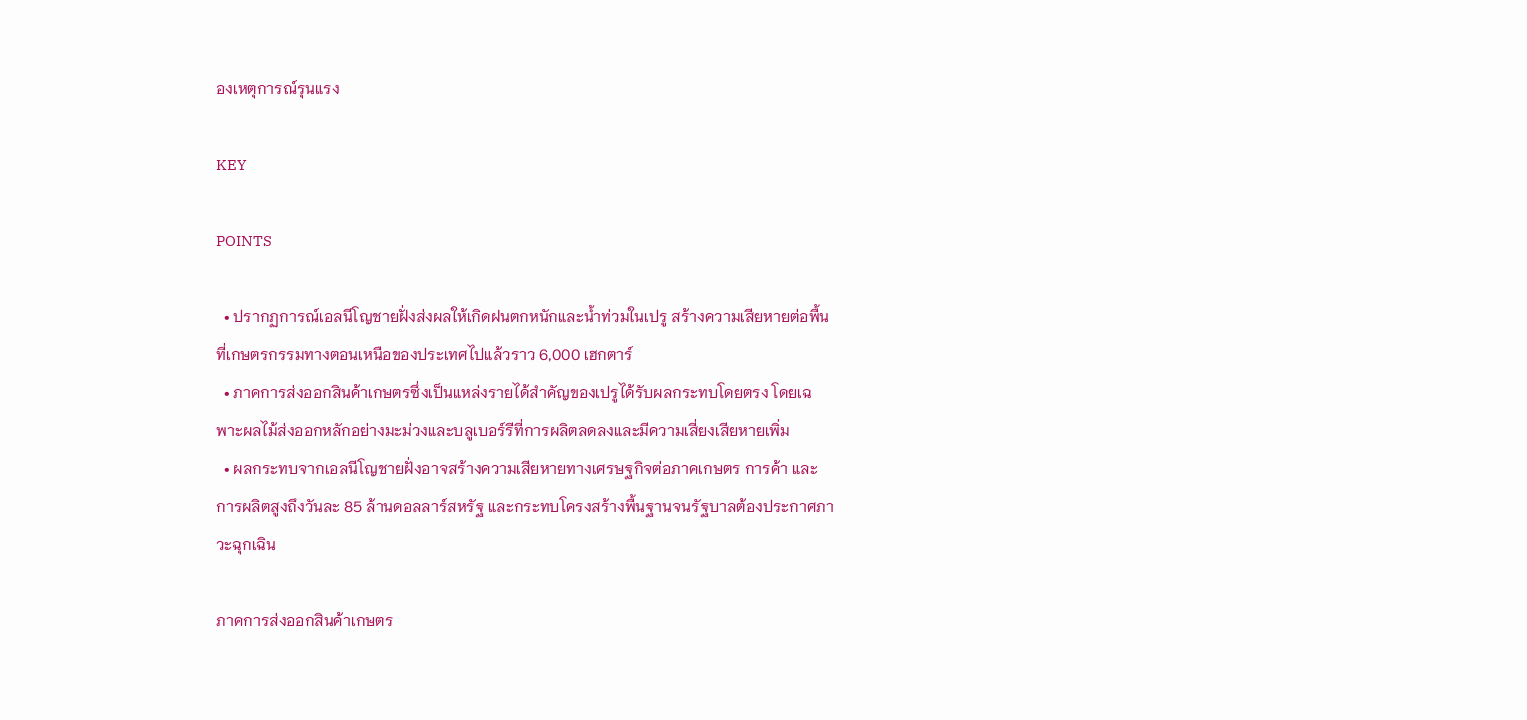องเหตุการณ์รุนแรง

KEY

POINTS

  • ปรากฏการณ์เอลนีโญชายฝั่งส่งผลให้เกิดฝนตกหนักและน้ำท่วมในเปรู สร้างความเสียหายต่อพื้นที่เกษตรกรรมทางตอนเหนือของประเทศไปแล้วราว 6,000 เฮกตาร์
  • ภาคการส่งออกสินค้าเกษตรซึ่งเป็นแหล่งรายได้สำคัญของเปรูได้รับผลกระทบโดยตรง โดยเฉพาะผลไม้ส่งออกหลักอย่างมะม่วงและบลูเบอร์รีที่การผลิตลดลงและมีความเสี่ยงเสียหายเพิ่ม
  • ผลกระทบจากเอลนีโญชายฝั่งอาจสร้างความเสียหายทางเศรษฐกิจต่อภาคเกษตร การค้า และการผลิตสูงถึงวันละ 85 ล้านดอลลาร์สหรัฐ และกระทบโครงสร้างพื้นฐานจนรัฐบาลต้องประกาศภาวะฉุกเฉิน

ภาคการส่งออกสินค้าเกษตร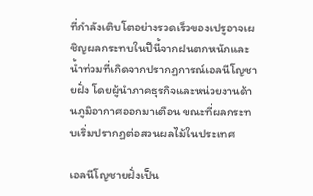ที่กำลังเติบโตอย่างรวดเร็วของเปรูอาจเผชิญผลกระทบในปีนี้จากฝนตกหนักและน้ำท่วมที่เกิดจากปรากฏการณ์เอลนีโญชายฝั่ง โดยผู้นำภาคธุรกิจและหน่วยงานด้านภูมิอากาศออกมาเตือน ขณะที่ผลกระทบเริ่มปรากฏต่อสวนผลไม้ในประเทศ

เอลนีโญชายฝั่งเป็น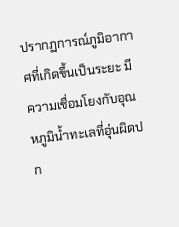ปรากฏการณ์ภูมิอากาศที่เกิดขึ้นเป็นระยะ มีความเชื่อมโยงกับอุณหภูมิน้ำทะเลที่อุ่นผิดปก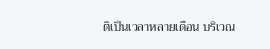ติเป็นเวลาหลายเดือน บริเวณ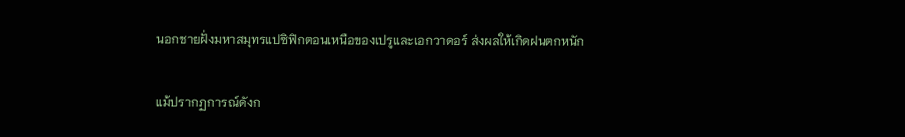นอกชายฝั่งมหาสมุทรแปซิฟิกตอนเหนือของเปรูและเอกวาดอร์ ส่งผลให้เกิดฝนตกหนัก

แม้ปรากฏการณ์ดังก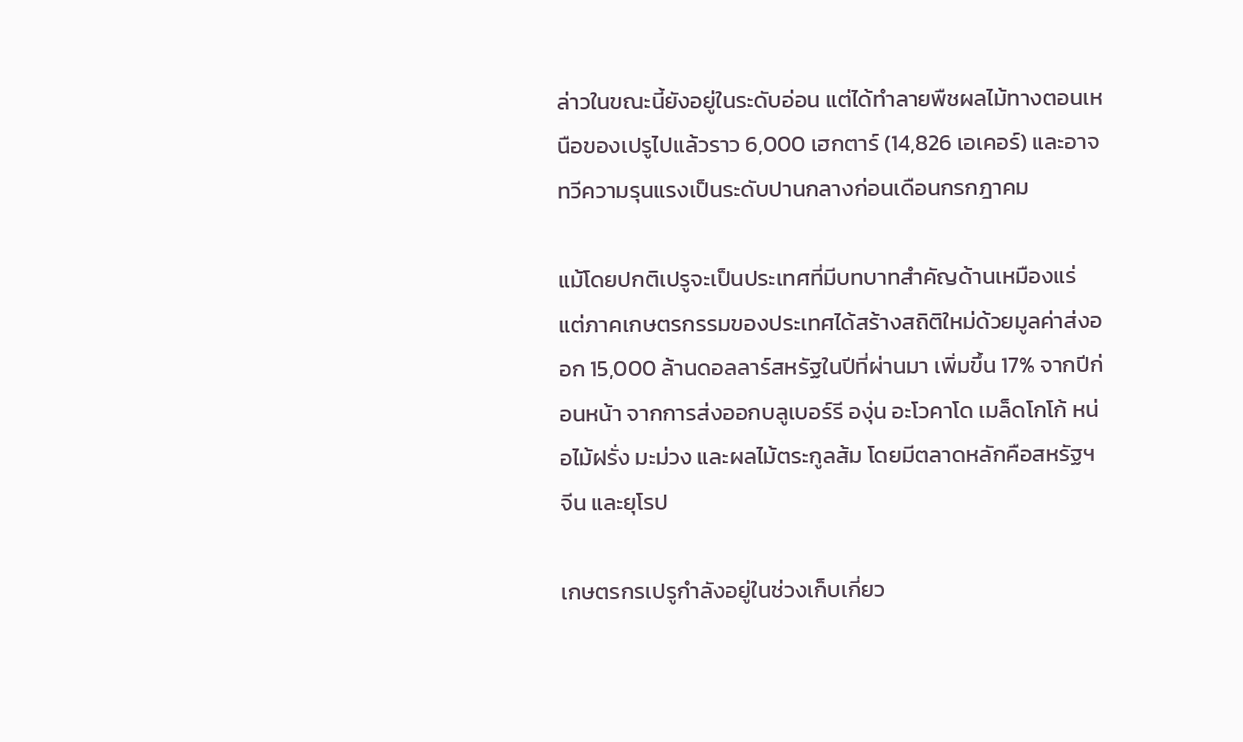ล่าวในขณะนี้ยังอยู่ในระดับอ่อน แต่ได้ทำลายพืชผลไม้ทางตอนเหนือของเปรูไปแล้วราว 6,000 เฮกตาร์ (14,826 เอเคอร์) และอาจทวีความรุนแรงเป็นระดับปานกลางก่อนเดือนกรกฎาคม

แม้โดยปกติเปรูจะเป็นประเทศที่มีบทบาทสำคัญด้านเหมืองแร่ แต่ภาคเกษตรกรรมของประเทศได้สร้างสถิติใหม่ด้วยมูลค่าส่งออก 15,000 ล้านดอลลาร์สหรัฐในปีที่ผ่านมา เพิ่มขึ้น 17% จากปีก่อนหน้า จากการส่งออกบลูเบอร์รี องุ่น อะโวคาโด เมล็ดโกโก้ หน่อไม้ฝรั่ง มะม่วง และผลไม้ตระกูลส้ม โดยมีตลาดหลักคือสหรัฐฯ จีน และยุโรป

เกษตรกรเปรูกำลังอยู่ในช่วงเก็บเกี่ยว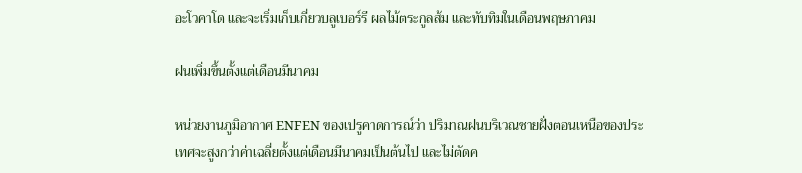อะโวคาโด และจะเริ่มเก็บเกี่ยวบลูเบอร์รี ผลไม้ตระกูลส้ม และทับทิมในเดือนพฤษภาคม

ฝนเพิ่มขึ้นตั้งแต่เดือนมีนาคม

หน่วยงานภูมิอากาศ ENFEN ของเปรูคาดการณ์ว่า ปริมาณฝนบริเวณชายฝั่งตอนเหนือของประเทศจะสูงกว่าค่าเฉลี่ยตั้งแต่เดือนมีนาคมเป็นต้นไป และไม่ตัดค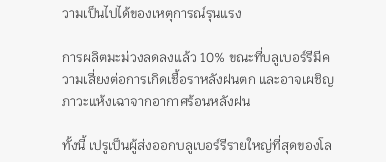วามเป็นไปได้ของเหตุการณ์รุนแรง

การผลิตมะม่วงลดลงแล้ว 10% ขณะที่บลูเบอร์รีมีความเสี่ยงต่อการเกิดเชื้อราหลังฝนตก และอาจเผชิญภาวะแห้งเฉาจากอากาศร้อนหลังฝน

ทั้งนี้ เปรูเป็นผู้ส่งออกบลูเบอร์รีรายใหญ่ที่สุดของโล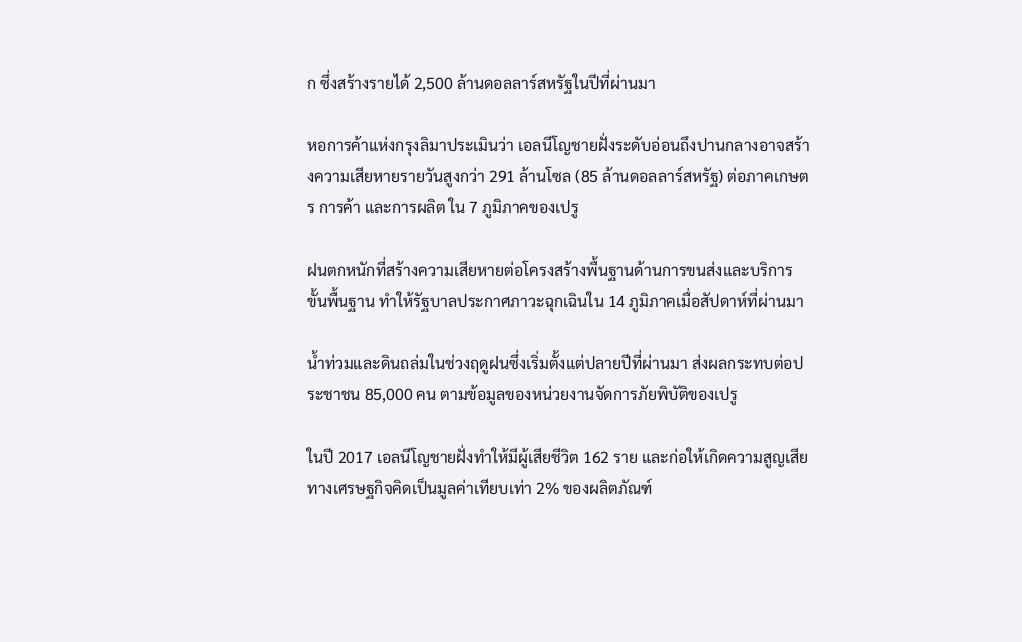ก ซึ่งสร้างรายได้ 2,500 ล้านดอลลาร์สหรัฐในปีที่ผ่านมา

หอการค้าแห่งกรุงลิมาประเมินว่า เอลนีโญชายฝั่งระดับอ่อนถึงปานกลางอาจสร้างความเสียหายรายวันสูงกว่า 291 ล้านโซล (85 ล้านดอลลาร์สหรัฐ) ต่อภาคเกษตร การค้า และการผลิต ใน 7 ภูมิภาคของเปรู

ฝนตกหนักที่สร้างความเสียหายต่อโครงสร้างพื้นฐานด้านการขนส่งและบริการขั้นพื้นฐาน ทำให้รัฐบาลประกาศภาวะฉุกเฉินใน 14 ภูมิภาคเมื่อสัปดาห์ที่ผ่านมา

น้ำท่วมและดินถล่มในช่วงฤดูฝนซึ่งเริ่มตั้งแต่ปลายปีที่ผ่านมา ส่งผลกระทบต่อประชาชน 85,000 คน ตามข้อมูลของหน่วยงานจัดการภัยพิบัติของเปรู

ในปี 2017 เอลนีโญชายฝั่งทำให้มีผู้เสียชีวิต 162 ราย และก่อให้เกิดความสูญเสียทางเศรษฐกิจคิดเป็นมูลค่าเทียบเท่า 2% ของผลิตภัณฑ์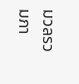มวลรวมภา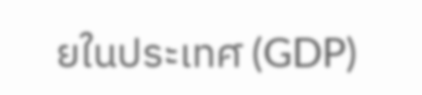ยในประเทศ (GDP)